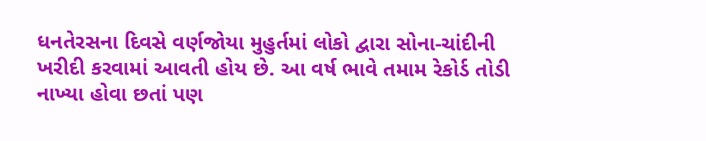ધનતેરસના દિવસે વર્ણજોયા મુહુર્તમાં લોકો દ્વારા સોના-ચાંદીની ખરીદી કરવામાં આવતી હોય છે. આ વર્ષ ભાવે તમામ રેકોર્ડ તોડી નાખ્યા હોવા છતાં પણ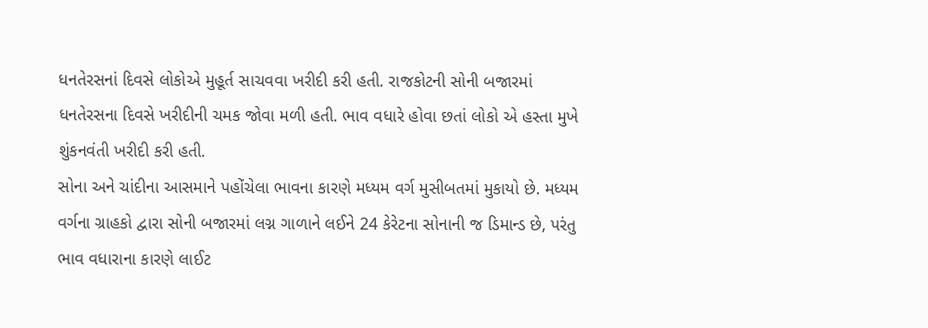ધનતેરસનાં દિવસે લોકોએ મુહૂર્ત સાચવવા ખરીદી કરી હતી. રાજકોટની સોની બજારમાં ધનતેરસના દિવસે ખરીદીની ચમક જોવા મળી હતી. ભાવ વધારે હોવા છતાં લોકો એ હસ્તા મુખે શુંકનવંતી ખરીદી કરી હતી.
સોના અને ચાંદીના આસમાને પહોંચેલા ભાવના કારણે મધ્યમ વર્ગ મુસીબતમાં મુકાયો છે. મધ્યમ વર્ગના ગ્રાહકો દ્વારા સોની બજારમાં લગ્ન ગાળાને લઈને 24 કેરેટના સોનાની જ ડિમાન્ડ છે, પરંતુ ભાવ વધારાના કારણે લાઈટ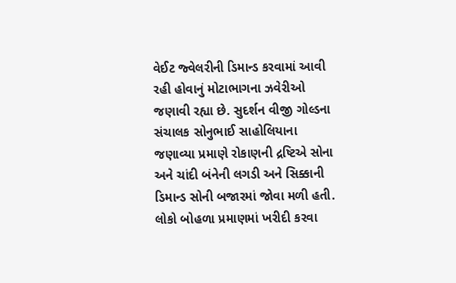વેઈટ જ્વેલરીની ડિમાન્ડ કરવામાં આવી રહી હોવાનું મોટાભાગના ઝવેરીઓ જણાવી રહ્યા છે. સુદર્શન વીજી ગોલ્ડના સંચાલક સોનુભાઈ સાહોલિયાના જણાવ્યા પ્રમાણે રોકાણની દ્રષ્ટિએ સોના અને ચાંદી બંનેની લગડી અને સિક્કાની ડિમાન્ડ સોની બજારમાં જોવા મળી હતી.
લોકો બોહળા પ્રમાણમાં ખરીદી કરવા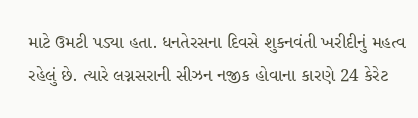માટે ઉમટી પડ્યા હતા. ધનતેરસના દિવસે શુકનવંતી ખરીદીનું મહત્વ રહેલું છે. ત્યારે લગ્નસરાની સીઝન નજીક હોવાના કારણે 24 કેરેટ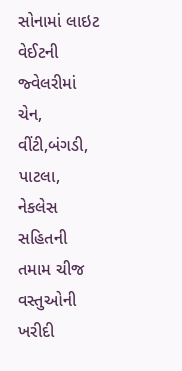સોનામાં લાઇટ વેઈટની જ્વેલરીમાં ચેન, વીંટી,બંગડી, પાટલા, નેકલેસ સહિતની તમામ ચીજ વસ્તુઓની ખરીદી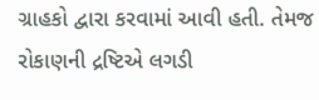ગ્રાહકો દ્વારા કરવામાં આવી હતી. તેમજ રોકાણની દ્રષ્ટિએ લગડી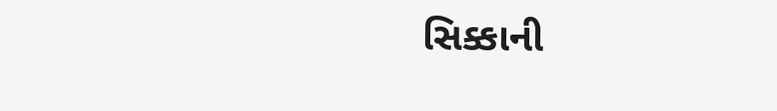સિક્કાની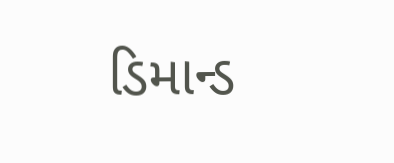ડિમાન્ડ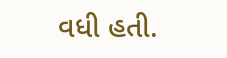વધી હતી.